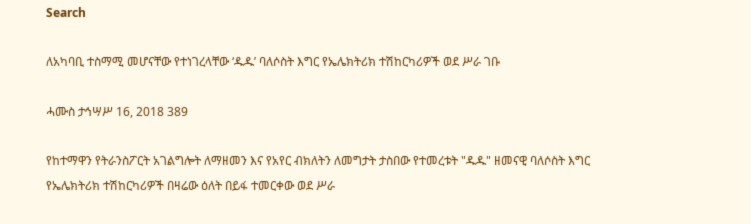Search

ለአካባቢ ተስማሚ መሆናቸው የተነገረላቸው ‘ዱዱ’ ባለሶስት እግር የኤሌክትሪክ ተሽከርካሪዎች ወደ ሥራ ገቡ

ሓሙስ ታኅሣሥ 16, 2018 389

የከተማዋን የትራንስፖርት አገልግሎት ለማዘመን እና የአየር ብክለትን ለመግታት ታስበው የተመረቱት "ዱዱ" ዘመናዊ ባለሶስት እግር የኤሌክትሪክ ተሽከርካሪዎች በዛሬው ዕለት በይፋ ተመርቀው ወደ ሥራ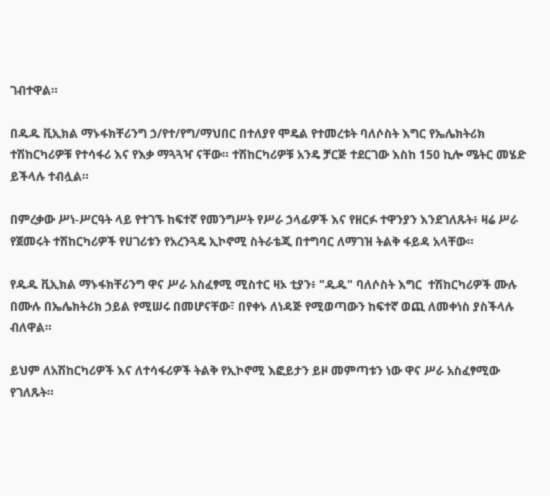ገብተዋል።

በዱዱ ቪኢክል ማኑፋክቸሪንግ ኃ/የተ/የግ/ማህበር በተለያየ ሞዴል የተመረቱት ባለሶስት እግር የኤሌክትሪክ ተሽከርካሪዎቹ የተሳፋሪ እና የእቃ ማጓጓዣ ናቸው። ተሽከርካሪዎቹ አንዴ ቻርጅ ተደርገው እስከ 150 ኪሎ ሜትር መሄድ ይችላሉ ተብሏል።

በምረቃው ሥነ-ሥርዓት ላይ የተገኙ ከፍተኛ የመንግሥት የሥራ ኃላፊዎች እና የዘርፉ ተዋንያን እንደገለጹት፥ ዛሬ ሥራ የጀመሩት ተሽከርካሪዎች የሀገሪቱን የአረንጓዴ ኢኮኖሚ ስትራቴጂ በተግባር ለማገዝ ትልቅ ፋይዳ አላቸው።

የዱዱ ቪኢክል ማኑፋክቸሪንግ ዋና ሥራ አስፈፃሚ ሚስተር ዛኦ ቲያን፥ "ዱዱ" ባለሶስት እግር  ተሽከርካሪዎች ሙሉ በሙሉ በኤሌክትሪክ ኃይል የሚሠሩ በመሆናቸው፣ በየቀኑ ለነዳጅ የሚወጣውን ከፍተኛ ወጪ ለመቀነስ ያስችላሉ ብለዋል።

ይህም ለአሽከርካሪዎች እና ለተሳፋሪዎች ትልቅ የኢኮኖሚ እፎይታን ይዞ መምጣቱን ነው ዋና ሥራ አስፈፃሚው የገለጹት።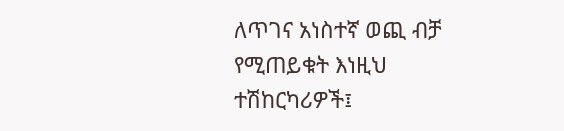ለጥገና አነስተኛ ወጪ ብቻ የሚጠይቁት እነዚህ ተሽከርካሪዎች፤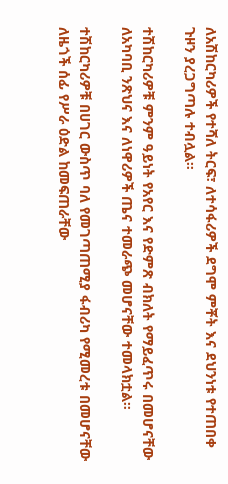ለአሽከርካሪዎች የተሻለ ትርፍ፣ ለተሳፋሪዎች ደግሞ ምቾት እና ደህንነቱ የተጠበቀ ጉዞን ያረጋግጣሉ ተብሏል።

ተሽከርካሪዎቹ ምንም ዓይነት የአየር እና የድምጽ ብክለት የማይፈጥሩ በመሆናቸው ለአካባቢ ንጽህና እና ለነዋሪዎች ጤና ተመራጭ መሆናቸው ተመላክቷል።

ተሽከርካሪዎቹ በሀገር ውስጥ ባለ የመገጣጠሚያ ፋብሪካ የሚመረቱ በመሆናቸው ለዜጎች ሰፊ የሥራ ዕድል ከመፍጠራቸው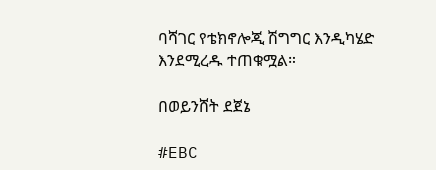ባሻገር የቴክኖሎጂ ሽግግር እንዲካሄድ እንደሚረዱ ተጠቁሟል።

በወይንሸት ደጀኔ

#EBC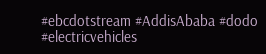#ebcdotstream #AddisAbaba #dodo #electricvehicles